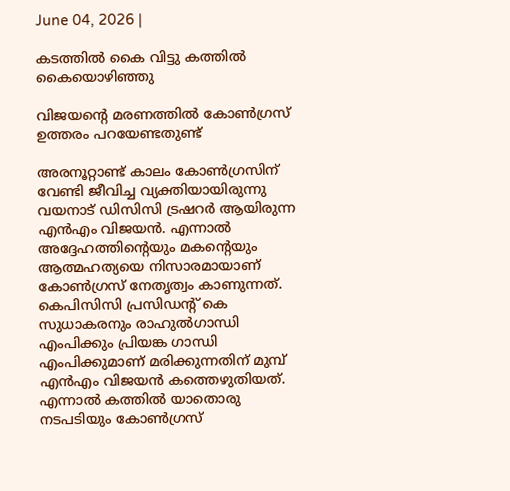June 04, 2026 |

കടത്തില്‍ കൈ വിട്ടു കത്തില്‍ കൈയൊഴിഞ്ഞു

വിജയന്റെ മരണത്തില്‍ കോണ്‍ഗ്രസ് ഉത്തരം പറയേണ്ടതുണ്ട്‌

അരനൂറ്റാണ്ട് കാലം കോണ്‍ഗ്രസിന് വേണ്ടി ജീവിച്ച വ്യക്തിയായിരുന്നു വയനാട് ഡിസിസി ട്രഷറര്‍ ആയിരുന്ന എന്‍എം വിജയന്‍. എന്നാല്‍ അദ്ദേഹത്തിന്റെയും മകന്റെയും ആത്മഹത്യയെ നിസാരമായാണ് കോണ്‍ഗ്രസ് നേതൃത്വം കാണുന്നത്. കെപിസിസി പ്രസിഡന്റ് കെ സുധാകരനും രാഹുല്‍ഗാന്ധി എംപിക്കും പ്രിയങ്ക ഗാന്ധി എംപിക്കുമാണ് മരിക്കുന്നതിന് മുമ്പ് എന്‍എം വിജയന്‍ കത്തെഴുതിയത്. എന്നാല്‍ കത്തില്‍ യാതൊരു നടപടിയും കോണ്‍ഗ്രസ്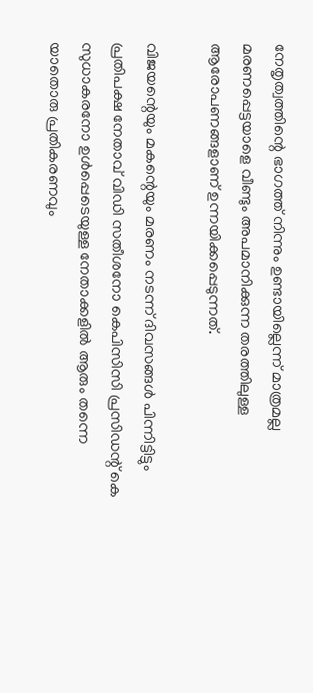നേതൃത്വത്തിന്റെ ഭാഗത്ത് നിന്നും ഉണ്ടായില്ലെന്ന് മാത്രമല്ല മരണപ്പെട്ടയാളെ വീണ്ടും അപമാനിക്കുന്ന തരത്തിലുള്ള ആരോപണങ്ങളാണ് ഉന്നയിക്കപ്പെടുന്നത്.

വിജയന്റെയും മകന്റെയും മരണം നടന്ന് ദിവസങ്ങള്‍ പിന്നിട്ടിട്ടും പ്രതിപക്ഷ നേതാവ് വിഡി സതീശനോ കെപിസിസി പ്രസിഡന്റ് കെ സുധാകരനോ ഉള്‍പ്പെടെയുള്ള നേതാക്കളില്‍ ആരും തന്നെ യാതൊരു പ്രതികരണവും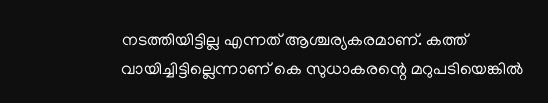നടത്തിയിട്ടില്ല എന്നത് ആശ്ചര്യകരമാണ്. കത്ത് വായിച്ചിട്ടില്ലെന്നാണ് കെ സുധാകരന്റെ മറുപടിയെങ്കില്‍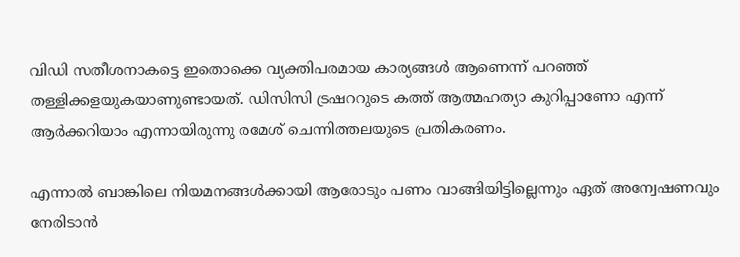വിഡി സതീശനാകട്ടെ ഇതൊക്കെ വ്യക്തിപരമായ കാര്യങ്ങള്‍ ആണെന്ന് പറഞ്ഞ് തള്ളിക്കളയുകയാണുണ്ടായത്. ഡിസിസി ട്രഷററുടെ കത്ത് ആത്മഹത്യാ കുറിപ്പാണോ എന്ന് ആര്‍ക്കറിയാം എന്നായിരുന്നു രമേശ് ചെന്നിത്തലയുടെ പ്രതികരണം.

എന്നാല്‍ ബാങ്കിലെ നിയമനങ്ങള്‍ക്കായി ആരോടും പണം വാങ്ങിയിട്ടില്ലെന്നും ഏത് അന്വേഷണവും നേരിടാന്‍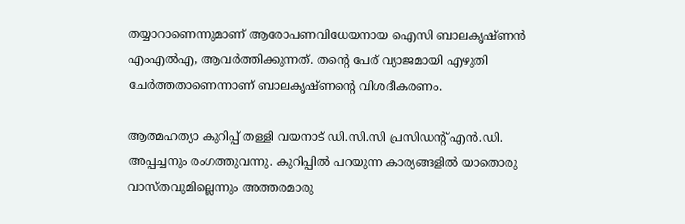തയ്യാറാണെന്നുമാണ് ആരോപണവിധേയനായ ഐസി ബാലകൃഷ്ണന്‍ എംഎല്‍എ, ആവര്‍ത്തിക്കുന്നത്. തന്റെ പേര് വ്യാജമായി എഴുതി ചേര്‍ത്തതാണെന്നാണ് ബാലകൃഷ്ണന്റെ വിശദീകരണം.

ആത്മഹത്യാ കുറിപ്പ് തള്ളി വയനാട് ഡി.സി.സി പ്രസിഡന്റ് എന്‍.ഡി. അപ്പച്ചനും രംഗത്തുവന്നു. കുറിപ്പില്‍ പറയുന്ന കാര്യങ്ങളില്‍ യാതൊരു വാസ്തവുമില്ലെന്നും അത്തരമാരു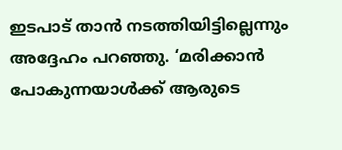ഇടപാട് താന്‍ നടത്തിയിട്ടില്ലെന്നും അദ്ദേഹം പറഞ്ഞു. ‘മരിക്കാന്‍ പോകുന്നയാള്‍ക്ക് ആരുടെ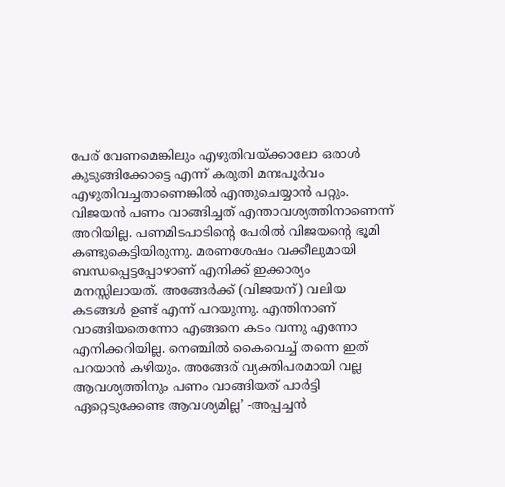പേര് വേണമെങ്കിലും എഴുതിവയ്ക്കാലോ ഒരാള്‍ കുടുങ്ങിക്കോട്ടെ എന്ന് കരുതി മനഃപൂര്‍വം എഴുതിവച്ചതാണെങ്കില്‍ എന്തുചെയ്യാന്‍ പറ്റും. വിജയന്‍ പണം വാങ്ങിച്ചത് എന്താവശ്യത്തിനാണെന്ന് അറിയില്ല. പണമിടപാടിന്റെ പേരില്‍ വിജയന്റെ ഭൂമി കണ്ടുകെട്ടിയിരുന്നു. മരണശേഷം വക്കീലുമായി ബന്ധപ്പെട്ടപ്പോഴാണ് എനിക്ക് ഇക്കാര്യം മനസ്സിലായത്. അങ്ങേര്‍ക്ക് (വിജയന്) വലിയ കടങ്ങള്‍ ഉണ്ട് എന്ന് പറയുന്നു. എന്തിനാണ് വാങ്ങിയതെന്നോ എങ്ങനെ കടം വന്നു എന്നോ എനിക്കറിയില്ല. നെഞ്ചില്‍ കൈവെച്ച് തന്നെ ഇത് പറയാന്‍ കഴിയും. അങ്ങേര് വ്യക്തിപരമായി വല്ല ആവശ്യത്തിനും പണം വാങ്ങിയത് പാര്‍ട്ടി ഏറ്റെടുക്കേണ്ട ആവശ്യമില്ല’ -അപ്പച്ചന്‍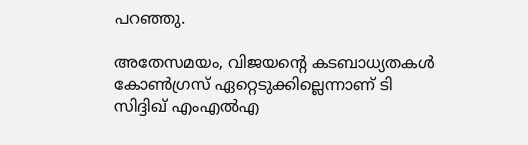പറഞ്ഞു.

അതേസമയം, വിജയന്റെ കടബാധ്യതകള്‍ കോണ്‍ഗ്രസ് ഏറ്റെടുക്കില്ലെന്നാണ് ടി സിദ്ദിഖ് എംഎല്‍എ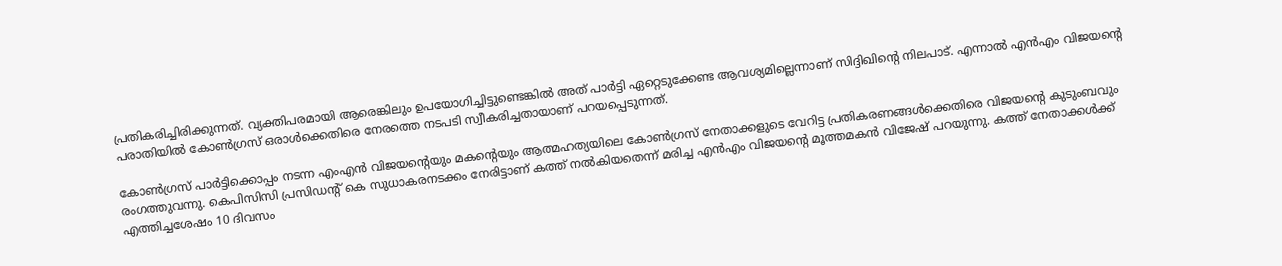പ്രതികരിച്ചിരിക്കുന്നത്. വ്യക്തിപരമായി ആരെങ്കിലും ഉപയോഗിച്ചിട്ടുണ്ടെങ്കില്‍ അത് പാര്‍ട്ടി ഏറ്റെടുക്കേണ്ട ആവശ്യമില്ലെന്നാണ് സിദ്ദിഖിന്റെ നിലപാട്. എന്നാല്‍ എന്‍എം വിജയന്റെ പരാതിയില്‍ കോണ്‍ഗ്രസ് ഒരാള്‍ക്കെതിരെ നേരത്തെ നടപടി സ്വീകരിച്ചതായാണ് പറയപ്പെടുന്നത്.

കോണ്‍ഗ്രസ് പാര്‍ട്ടിക്കൊപ്പം നടന്ന എംഎന്‍ വിജയന്റെയും മകന്റെയും ആത്മഹത്യയിലെ കോണ്‍ഗ്രസ് നേതാക്കളുടെ വേറിട്ട പ്രതികരണങ്ങള്‍ക്കെതിരെ വിജയന്റെ കുടുംബവും രംഗത്തുവന്നു. കെപിസിസി പ്രസിഡന്റ് കെ സുധാകരനടക്കം നേരിട്ടാണ് കത്ത് നല്‍കിയതെന്ന് മരിച്ച എന്‍എം വിജയന്റെ മൂത്തമകന്‍ വിജേഷ് പറയുന്നു. കത്ത് നേതാക്കള്‍ക്ക് എത്തിച്ചശേഷം 10 ദിവസം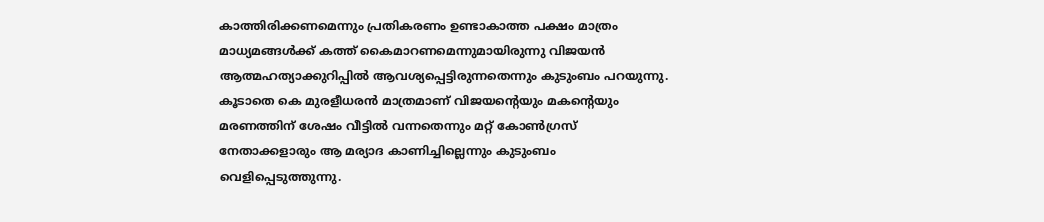കാത്തിരിക്കണമെന്നും പ്രതികരണം ഉണ്ടാകാത്ത പക്ഷം മാത്രം മാധ്യമങ്ങള്‍ക്ക് കത്ത് കൈമാറണമെന്നുമായിരുന്നു വിജയന്‍ ആത്മഹത്യാക്കുറിപ്പില്‍ ആവശ്യപ്പെട്ടിരുന്നതെന്നും കുടുംബം പറയുന്നു. കൂടാതെ കെ മുരളീധരന്‍ മാത്രമാണ് വിജയന്റെയും മകന്റെയും മരണത്തിന് ശേഷം വീട്ടില്‍ വന്നതെന്നും മറ്റ് കോണ്‍ഗ്രസ് നേതാക്കളാരും ആ മര്യാദ കാണിച്ചില്ലെന്നും കുടുംബം വെളിപ്പെടുത്തുന്നു.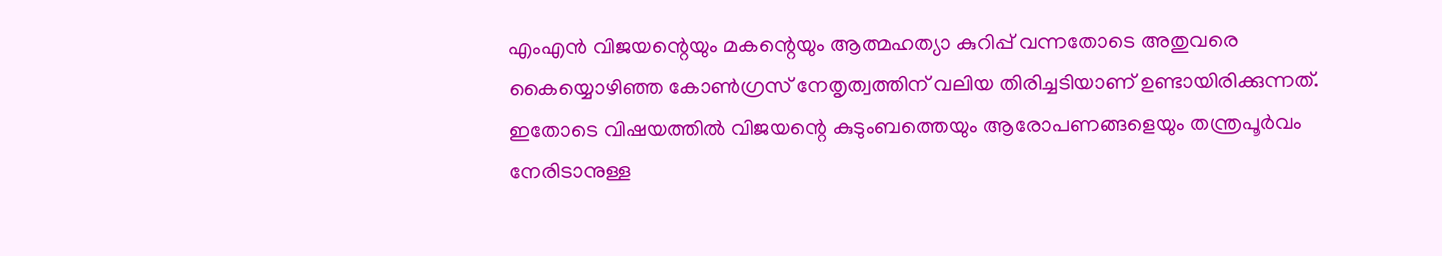എംഎന്‍ വിജയന്റെയും മകന്റെയും ആത്മഹത്യാ കുറിപ്പ് വന്നതോടെ അതുവരെ കൈയ്യൊഴിഞ്ഞ കോണ്‍ഗ്രസ് നേതൃത്വത്തിന് വലിയ തിരിച്ചടിയാണ് ഉണ്ടായിരിക്കുന്നത്. ഇതോടെ വിഷയത്തില്‍ വിജയന്റെ കുടുംബത്തെയും ആരോപണങ്ങളെയും തന്ത്രപൂര്‍വം നേരിടാനുള്ള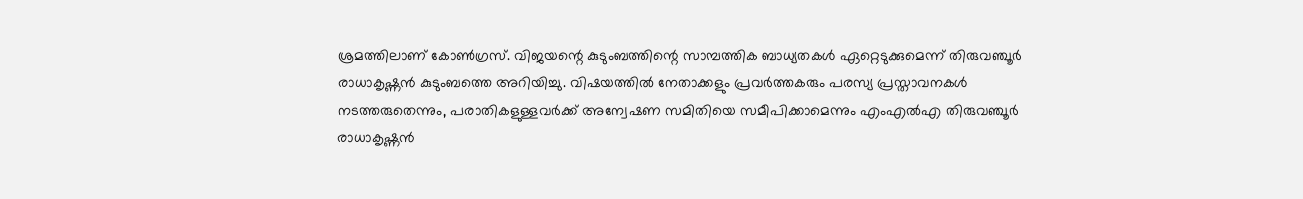ശ്രമത്തിലാണ് കോണ്‍ഗ്രസ്. വിജയന്റെ കുടുംബത്തിന്റെ സാമ്പത്തിക ബാധ്യതകള്‍ ഏറ്റെടുക്കുമെന്ന് തിരുവഞ്ചൂര്‍ രാധാകൃഷ്ണന്‍ കുടുംബത്തെ അറിയിച്ചു. വിഷയത്തില്‍ നേതാക്കളും പ്രവര്‍ത്തകരും പരസ്യ പ്രസ്താവനകള്‍ നടത്തരുതെന്നും, പരാതികളുള്ളവര്‍ക്ക് അന്വേഷണ സമിതിയെ സമീപിക്കാമെന്നും എംഎല്‍എ തിരുവഞ്ചൂര്‍ രാധാകൃഷ്ണന്‍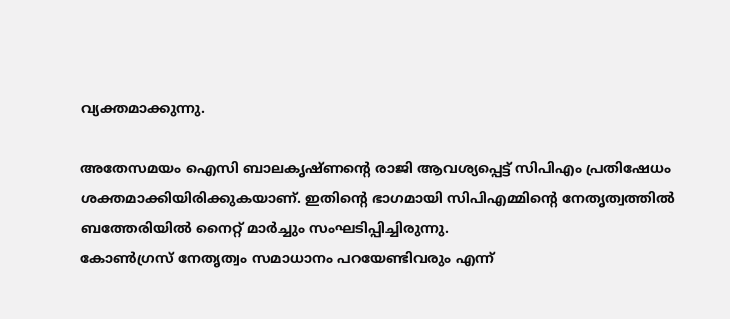വ്യക്തമാക്കുന്നു.

അതേസമയം ഐസി ബാലകൃഷ്ണന്റെ രാജി ആവശ്യപ്പെട്ട് സിപിഎം പ്രതിഷേധം ശക്തമാക്കിയിരിക്കുകയാണ്. ഇതിന്റെ ഭാഗമായി സിപിഎമ്മിന്റെ നേതൃത്വത്തില്‍ ബത്തേരിയില്‍ നൈറ്റ് മാര്‍ച്ചും സംഘടിപ്പിച്ചിരുന്നു.
കോൺഗ്രസ് നേതൃത്വം സമാധാനം പറയേണ്ടിവരും എന്ന്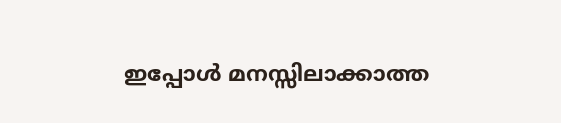ഇപ്പോൾ മനസ്സിലാക്കാത്ത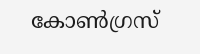കോൺഗ്രസ്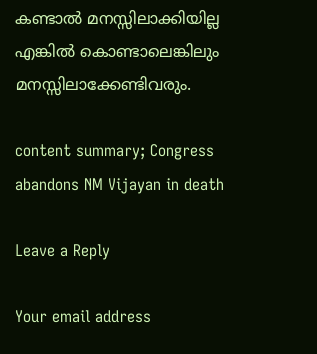കണ്ടാൽ മനസ്സിലാക്കിയില്ല എങ്കിൽ കൊണ്ടാലെങ്കിലും മനസ്സിലാക്കേണ്ടിവരും.

content summary; Congress abandons NM Vijayan in death

Leave a Reply

Your email address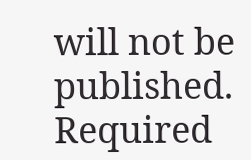will not be published. Required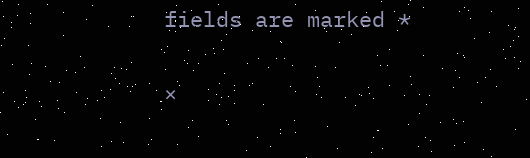fields are marked *

×